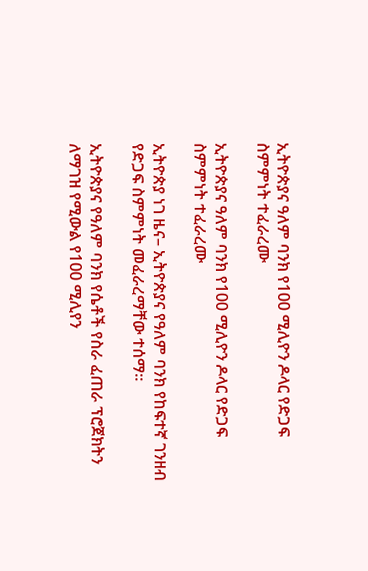ኢትዮጵያና ዓለም ባንክ የ100 ሚሊዮን ዶላር የድጋፍ ስምምነት ተፈራረሙ

ኢትዮጵያና ዓለም ባንክ የ100 ሚሊዮን ዶላር የድጋፍ ስምምነት ተፈራረሙ

ኢትዮጵያ ነገ ዜና– ኢትዮጵያና የዓለም ባንክ የከፍተኛ ገንዘብ የድጋፍ ስምምነት መፈራረማቸው ተሰማ።

ኢትዮጵያና የዓለም ባንክ የሴቶች የስራ ፈጠራ ፕሮጀክትን ለማገዝ የሚውል የ100 ሚሊየን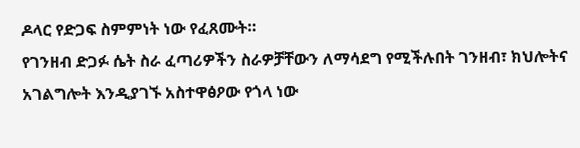ዶላር የድጋፍ ስምምነት ነው የፈጸሙት።
የገንዘብ ድጋፉ ሴት ስራ ፈጣሪዎችን ስራዎቻቸውን ለማሳደግ የሚችሉበት ገንዘብ፣ ክህሎትና አገልግሎት እንዲያገኙ አስተዋፅዖው የጎላ ነው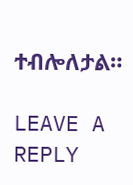ተብሎለታል።

LEAVE A REPLY